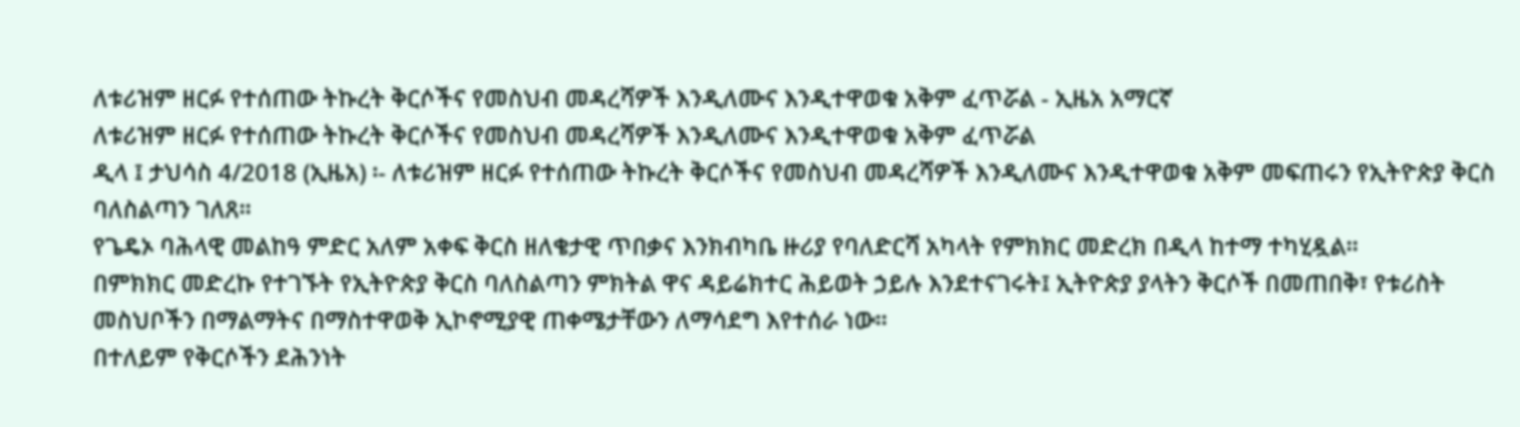ለቱሪዝም ዘርፉ የተሰጠው ትኩረት ቅርሶችና የመስህብ መዳረሻዎች እንዲለሙና እንዲተዋወቁ አቅም ፈጥሯል - ኢዜአ አማርኛ
ለቱሪዝም ዘርፉ የተሰጠው ትኩረት ቅርሶችና የመስህብ መዳረሻዎች እንዲለሙና እንዲተዋወቁ አቅም ፈጥሯል
ዲላ ፤ ታህሳስ 4/2018 (ኢዜአ) ፡- ለቱሪዝም ዘርፉ የተሰጠው ትኩረት ቅርሶችና የመስህብ መዳረሻዎች እንዲለሙና እንዲተዋወቁ አቅም መፍጠሩን የኢትዮጵያ ቅርስ ባለስልጣን ገለጸ።
የጌዴኦ ባሕላዊ መልከዓ ምድር አለም አቀፍ ቅርስ ዘለቄታዊ ጥበቃና እንክብካቤ ዙሪያ የባለድርሻ አካላት የምክክር መድረክ በዲላ ከተማ ተካሂዷል።
በምክክር መድረኩ የተገኙት የኢትዮጵያ ቅርስ ባለስልጣን ምክትል ዋና ዳይሬክተር ሕይወት ኃይሉ እንደተናገሩት፤ ኢትዮጵያ ያላትን ቅርሶች በመጠበቅ፣ የቱሪስት መስህቦችን በማልማትና በማስተዋወቅ ኢኮኖሚያዊ ጠቀሜታቸውን ለማሳደግ እየተሰራ ነው።
በተለይም የቅርሶችን ደሕንነት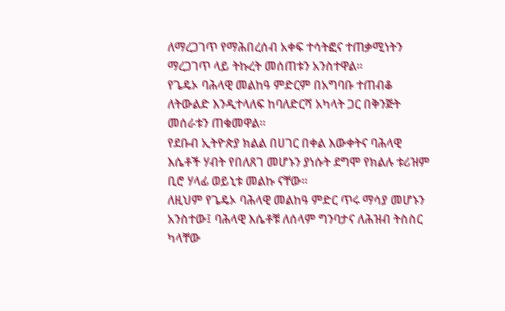ለማረጋገጥ የማሕበረሰብ አቀፍ ተሳትፎና ተጠቃሚነትን ማረጋገጥ ላይ ትኩረት መሰጠቱን አንስተዋል።
የጌዴኦ ባሕላዊ መልከዓ ምድርም በአግባቡ ተጠብቆ ለትውልድ እንዲተላለፍ ከባለድርሻ አካላት ጋር በቅንጅት መሰራቱን ጠቁመዋል፡፡
የደቡብ ኢትዮጵያ ክልል በሀገር በቀል እውቀትና ባሕላዊ እሴቶች ሃብት የበለጸገ መሆኑን ያነሱት ደግሞ የክልሉ ቱሪዝም ቢሮ ሃላፊ ወይኒቱ መልኩ ናቸው።
ለዚህም የጌዴኦ ባሕላዊ መልከዓ ምድር ጥሩ ማሳያ መሆኑን አንስተው፤ ባሕላዊ እሴቶቹ ለሰላም ግንባታና ለሕዝብ ትስስር ካላቸው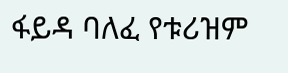ፋይዳ ባለፈ የቱሪዝም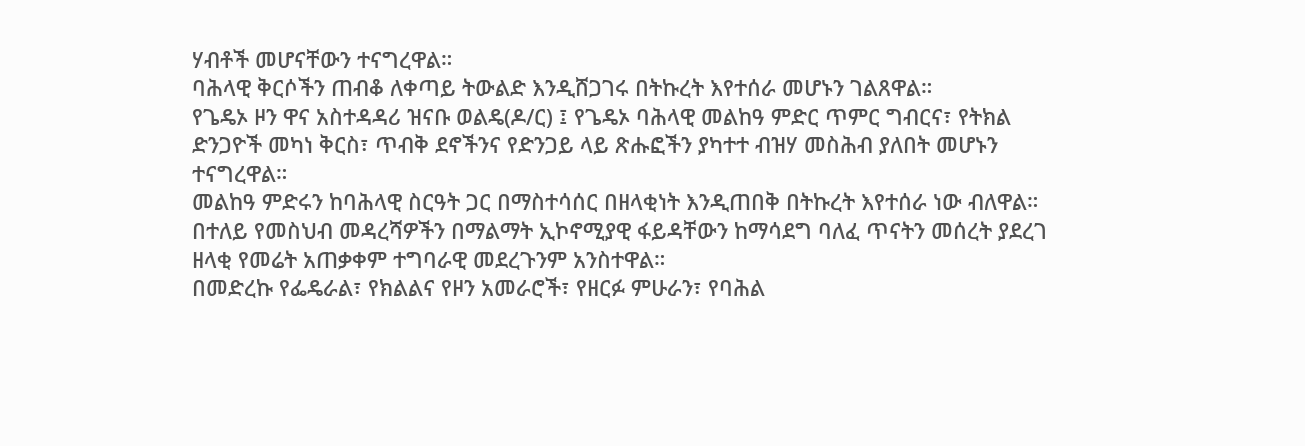ሃብቶች መሆናቸውን ተናግረዋል።
ባሕላዊ ቅርሶችን ጠብቆ ለቀጣይ ትውልድ እንዲሸጋገሩ በትኩረት እየተሰራ መሆኑን ገልጸዋል።
የጌዴኦ ዞን ዋና አስተዳዳሪ ዝናቡ ወልዴ(ዶ/ር) ፤ የጌዴኦ ባሕላዊ መልከዓ ምድር ጥምር ግብርና፣ የትክል ድንጋዮች መካነ ቅርስ፣ ጥብቅ ደኖችንና የድንጋይ ላይ ጽሑፎችን ያካተተ ብዝሃ መስሕብ ያለበት መሆኑን ተናግረዋል።
መልከዓ ምድሩን ከባሕላዊ ስርዓት ጋር በማስተሳሰር በዘላቂነት እንዲጠበቅ በትኩረት እየተሰራ ነው ብለዋል።
በተለይ የመስህብ መዳረሻዎችን በማልማት ኢኮኖሚያዊ ፋይዳቸውን ከማሳደግ ባለፈ ጥናትን መሰረት ያደረገ ዘላቂ የመሬት አጠቃቀም ተግባራዊ መደረጉንም አንስተዋል።
በመድረኩ የፌዴራል፣ የክልልና የዞን አመራሮች፣ የዘርፉ ምሁራን፣ የባሕል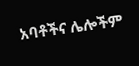አባቶችና ሌሎችም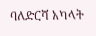ባለድርሻ አካላት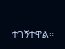ተገኝተዋል።